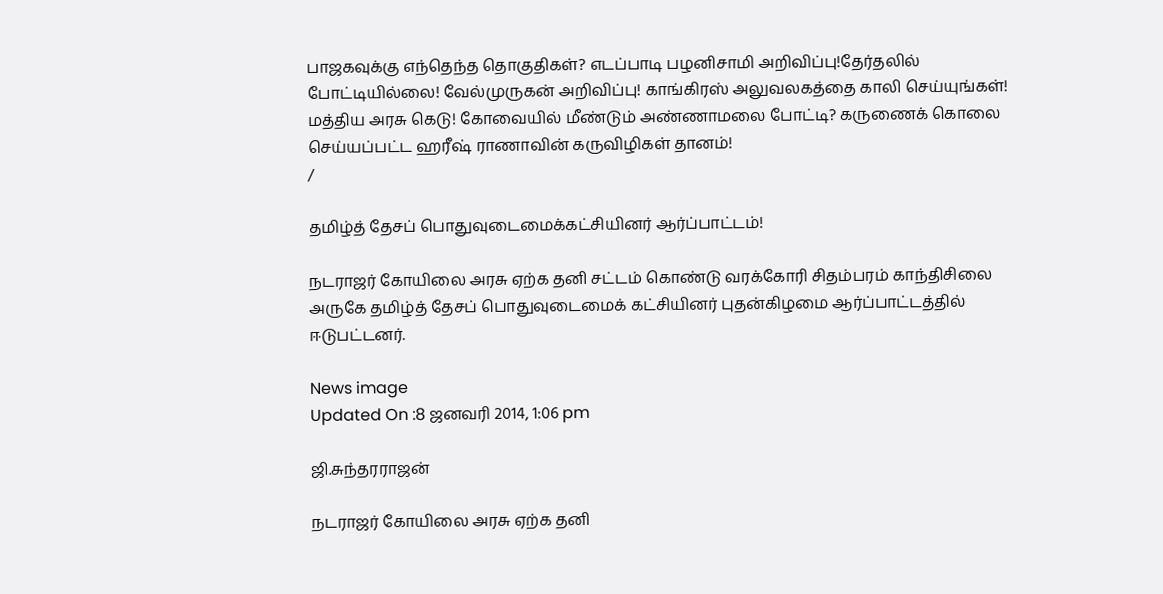பாஜகவுக்கு எந்தெந்த தொகுதிகள்? எடப்பாடி பழனிசாமி அறிவிப்பு!தேர்தலில் போட்டியில்லை! வேல்முருகன் அறிவிப்பு! காங்கிரஸ் அலுவலகத்தை காலி செய்யுங்கள்! மத்திய அரசு கெடு! கோவையில் மீண்டும் அண்ணாமலை போட்டி? கருணைக் கொலை செய்யப்பட்ட ஹரீஷ் ராணாவின் கருவிழிகள் தானம்!
/

தமிழ்த் தேசப் பொதுவுடைமைக்கட்சியினர் ஆர்ப்பாட்டம்!

நடராஜர் கோயிலை அரசு ஏற்க தனி சட்டம் கொண்டு வரக்கோரி சிதம்பரம் காந்திசிலை அருகே தமிழ்த் தேசப் பொதுவுடைமைக் கட்சியினர் புதன்கிழமை ஆர்ப்பாட்டத்தில் ஈடுபட்டனர்.

News image
Updated On :8 ஜனவரி 2014, 1:06 pm

ஜி.சுந்தரராஜன்

நடராஜர் கோயிலை அரசு ஏற்க தனி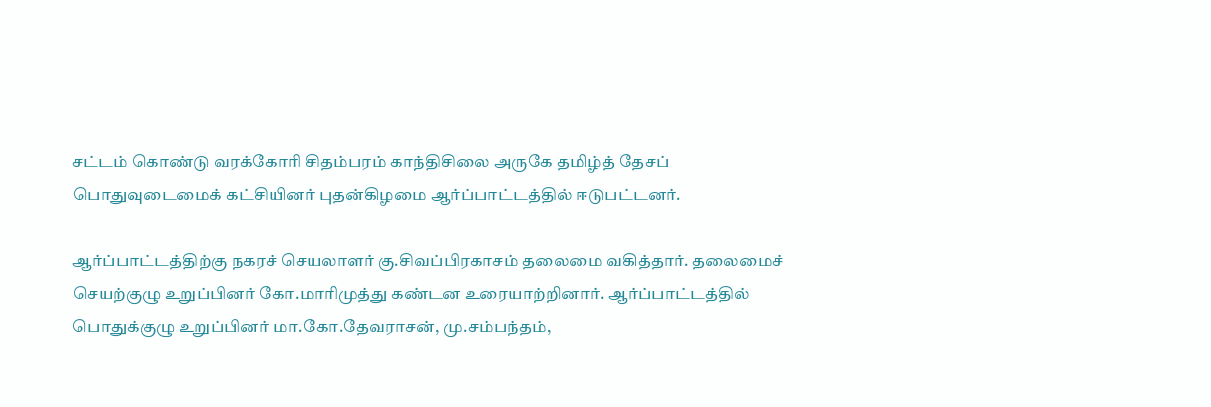சட்டம் கொண்டு வரக்கோரி சிதம்பரம் காந்திசிலை அருகே தமிழ்த் தேசப் பொதுவுடைமைக் கட்சியினர் புதன்கிழமை ஆர்ப்பாட்டத்தில் ஈடுபட்டனர்.

ஆர்ப்பாட்டத்திற்கு நகரச் செயலாளர் கு.சிவப்பிரகாசம் தலைமை வகித்தார். தலைமைச் செயற்குழு உறுப்பினர் கோ.மாரிமுத்து கண்டன உரையாற்றினார். ஆர்ப்பாட்டத்தில் பொதுக்குழு உறுப்பினர் மா.கோ.தேவராசன், மு.சம்பந்தம்,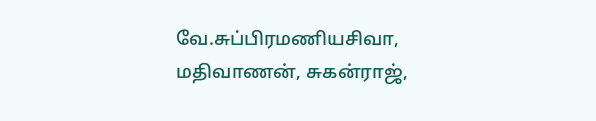வே.சுப்பிரமணியசிவா, மதிவாணன், சுகன்ராஜ்,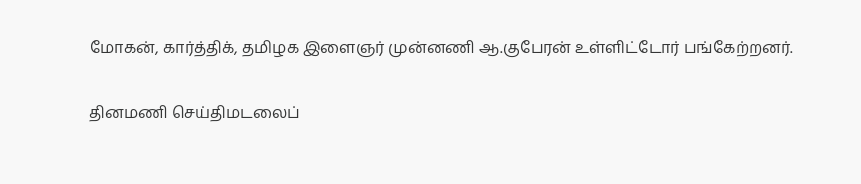மோகன், கார்த்திக், தமிழக இளைஞர் முன்னணி ஆ.குபேரன் உள்ளிட்டோர் பங்கேற்றனர்.

தினமணி செய்திமடலைப்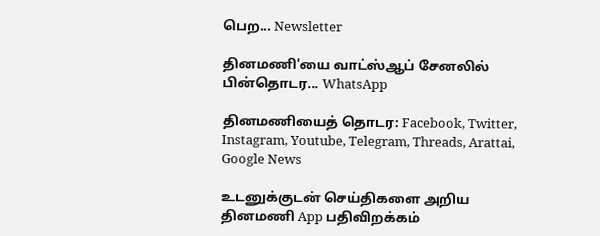பெற... Newsletter

தினமணி'யை வாட்ஸ்ஆப் சேனலில் பின்தொடர... WhatsApp

தினமணியைத் தொடர: Facebook, Twitter, Instagram, Youtube, Telegram, Threads, Arattai, Google News

உடனுக்குடன் செய்திகளை அறிய தினமணி App பதிவிறக்கம்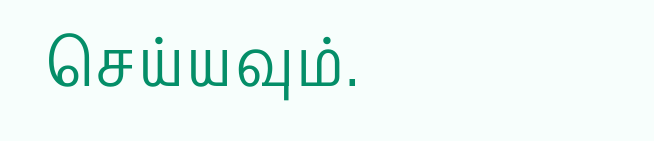செய்யவும்.